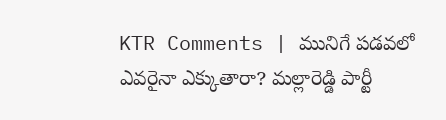KTR Comments | మునిగే పడవలో ఎవరైనా ఎక్కుతారా? మల్లారెడ్డి పార్టీ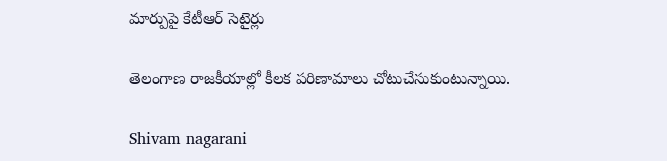మార్పుపై కేటీఆర్ సెటైర్లు

తెలంగాణ రాజకీయాల్లో కీలక పరిణామాలు చోటుచేసుకుంటున్నాయి.

Shivam nagarani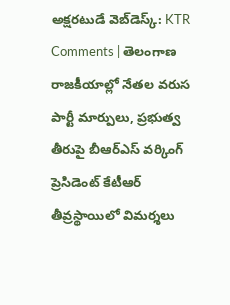అక్షరటుడే వెబ్‌డెస్క్: KTR Comments | తెలంగాణ రాజకీయాల్లో నేతల వరుస పార్టీ మార్పులు, ప్రభుత్వ తీరుపై బీఆర్ఎస్ వర్కింగ్ ప్రెసిడెంట్ కేటీఆర్ తీవ్రస్థాయిలో విమర్శలు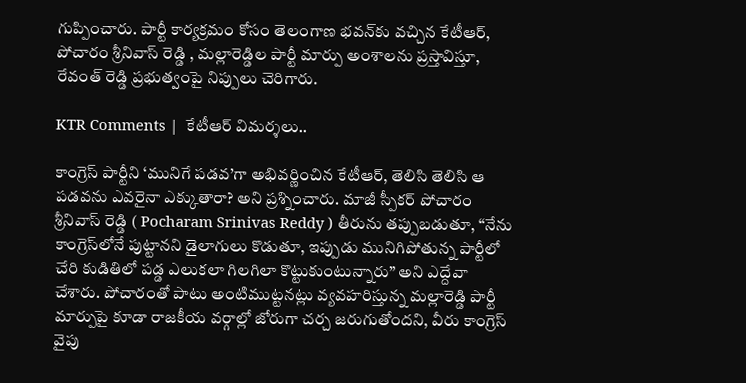గుప్పించారు. పార్టీ కార్యక్రమం కోసం తెలంగాణ భవన్‌కు వచ్చిన కేటీఆర్, పోచారం శ్రీనివాస్ రెడ్డి , మల్లారెడ్డిల పార్టీ మార్పు అంశాలను ప్రస్తావిస్తూ, రేవంత్ రెడ్డి ప్రభుత్వంపై నిప్పులు చెరిగారు.

KTR Comments |  కేటీఆర్ విమర్శలు..

కాంగ్రెస్ పార్టీని ‘మునిగే పడవ’గా అభివర్ణించిన కేటీఆర్, తెలిసి తెలిసి ఆ పడవను ఎవరైనా ఎక్కుతారా? అని ప్రశ్నించారు. మాజీ స్పీకర్ పోచారం శ్రీనివాస్ రెడ్డి ( Pocharam Srinivas Reddy ) తీరును తప్పుబడుతూ, “నేను కాంగ్రెస్‌లోనే పుట్టానని డైలాగులు కొడుతూ, ఇప్పుడు మునిగిపోతున్న పార్టీలో చేరి కుడితిలో పడ్డ ఎలుకలా గిలగిలా కొట్టుకుంటున్నారు” అని ఎద్దేవా చేశారు. పోచారంతో పాటు అంటిముట్టనట్లు వ్యవహరిస్తున్న మల్లారెడ్డి పార్టీ మార్పుపై కూడా రాజకీయ వర్గాల్లో జోరుగా చర్చ జరుగుతోందని, వీరు కాంగ్రెస్ వైపు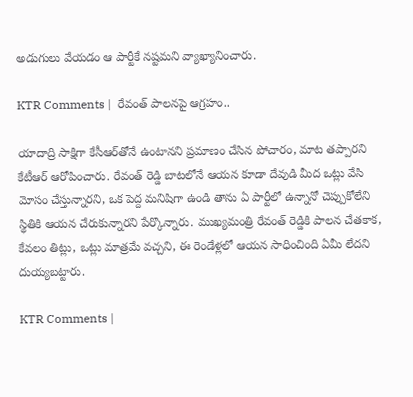అడుగులు వేయడం ఆ పార్టీకే నష్టమని వ్యాఖ్యానించారు.

KTR Comments |  రేవంత్ పాలనపై ఆగ్రహం..

యాదాద్రి సాక్షిగా కేసీఆర్‌తోనే ఉంటానని ప్రమాణం చేసిన పోచారం, మాట తప్పారని కేటీఆర్ ఆరోపించారు. రేవంత్ రెడ్డి బాటలోనే ఆయన కూడా దేవుడి మీద ఒట్లు వేసి మోసం చేస్తున్నారని, ఒక పెద్ద మనిషిగా ఉండి తాను ఏ పార్టీలో ఉన్నానో చెప్పుకోలేని స్థితికి ఆయన చేరుకున్నారని పేర్కొన్నారు. ముఖ్యమంత్రి రేవంత్ రెడ్డికి పాలన చేతకాక, కేవలం తిట్లు, ఒట్లు మాత్రమే వచ్చని, ఈ రెండేళ్లలో ఆయన సాధించింది ఏమీ లేదని దుయ్యబట్టారు.

KTR Comments |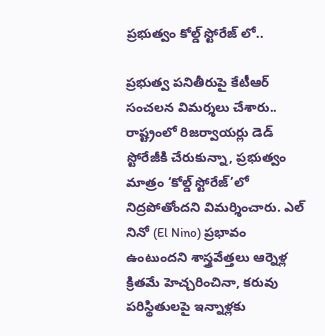ప్రభుత్వం కోల్డ్ స్టోరేజ్ లో..

ప్రభుత్వ పనితీరుపై కేటీఆర్ సంచలన విమర్శలు చేశారు.. రాష్ట్రంలో రిజర్వాయర్లు డెడ్ స్టోరేజీకి చేరుకున్నా, ప్రభుత్వం మాత్రం ‘కోల్డ్ స్టోరేజ్’లో నిద్రపోతోందని విమర్శించారు. ఎల్ నినో (El Nino) ప్రభావం ఉంటుందని శాస్త్రవేత్తలు ఆర్నెళ్ల క్రితమే హెచ్చరించినా, కరువు పరిస్థితులపై ఇన్నాళ్లకు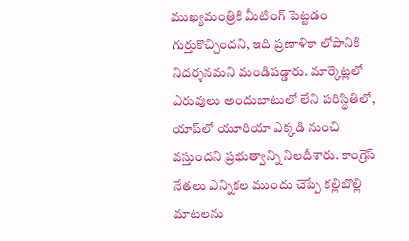ముఖ్యమంత్రికి మీటింగ్ పెట్టడం గుర్తుకొచ్చిందని, ఇది ప్రణాళికా లోపానికి నిదర్శనమని మండిపడ్డారు. మార్కెట్లలో ఎరువులు అందుబాటులో లేని పరిస్థితిలో, యాప్‌లో యూరియా ఎక్కడి నుంచి వస్తుందని ప్రభుత్వాన్ని నిలదీశారు. కాంగ్రెస్ నేతలు ఎన్నికల ముందు చెప్పే కల్లిబొల్లి మాటలను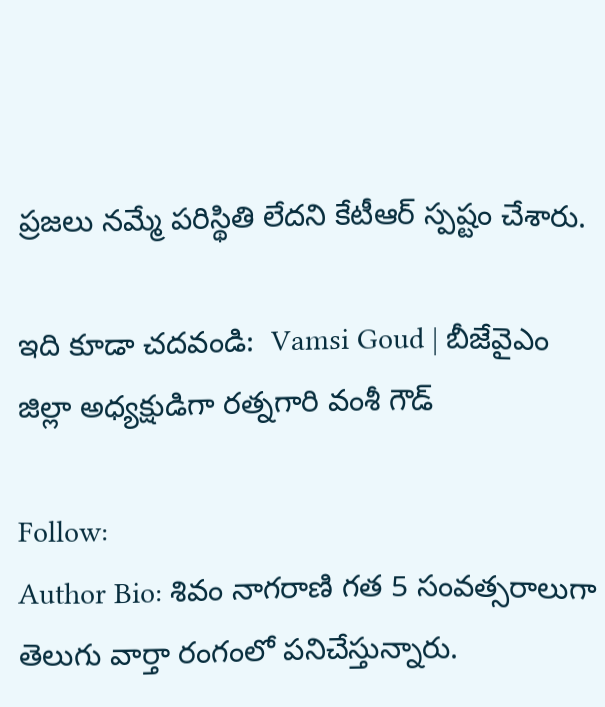ప్రజలు నమ్మే పరిస్థితి లేదని కేటీఆర్ స్పష్టం చేశారు.

ఇది కూడా చదవండి:  Vamsi Goud | బీజేవైఎం జిల్లా అధ్యక్షుడిగా రత్నగారి వంశీ గౌడ్

Follow:
Author Bio: శివం నాగరాణి గత 5 సంవత్సరాలుగా తెలుగు వార్తా రంగంలో పనిచేస్తున్నారు.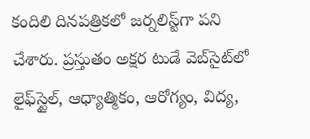కందిలి దినపత్రికలో జర్నలిస్ట్‌గా పని చేశారు. ప్రస్తుతం అక్షర టుడే వెబ్‌సైట్‌లో లైఫ్‌స్టైల్, ఆధ్యాత్మికం, ఆరోగ్యం, విద్య,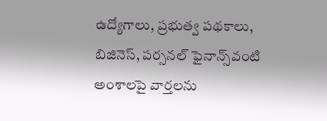ఉద్యోగాలు, ప్రభుత్వ పథకాలు, బిజినెస్, పర్సనల్ ఫైనాన్స్‌వంటి అంశాలపై వార్తలను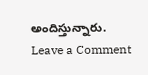అందిస్తున్నారు.
Leave a Comment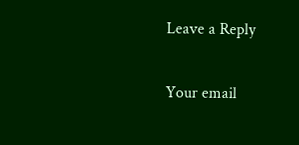Leave a Reply

Your email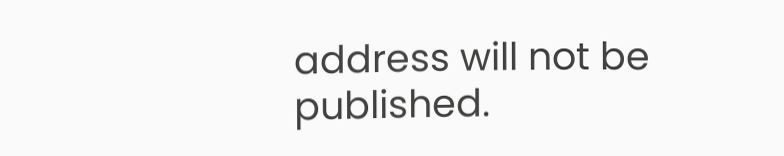address will not be published.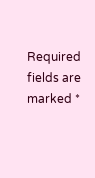Required fields are marked *